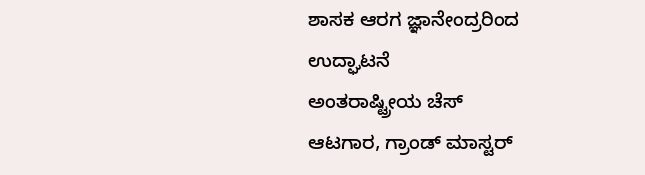ಶಾಸಕ ಆರಗ ಜ್ಞಾನೇಂದ್ರರಿಂದ
ಉದ್ಘಾಟನೆ
ಅಂತರಾಷ್ಟ್ರೀಯ ಚೆಸ್
ಆಟಗಾರ, ಗ್ರಾಂಡ್ ಮಾಸ್ಟರ್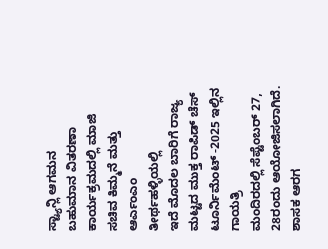ಸ್ಟ್ಯಾನ್ಲಿ ಆಗಮನ
ಬಹುಮಾನ ವಿತರಣಾ
ಕಾರ್ಯಕ್ರಮದಲ್ಲಿ ಮಾಜಿ ಸಚಿವ ಕಿಮ್ಮನೆ ಮತ್ತು ಆರ್ಎಂಎಂ
ತೀರ್ಥಹಳ್ಳಿಯಲ್ಲಿ
ಇದೆ ಮೊದಲ ಬಾರಿಗೆ ರಾಜ್ಯ ಮಟ್ಟದ ಮುಕ್ತ ರಾಪಿಡ್ ಚೆಸ್ ಟೂರ್ನಿಮೆಂಟ್ -2025 ಇಲ್ಲಿನ ಗಾಯತ್ರಿ
ಮಂದಿರದಲ್ಲಿ ಸೆಪ್ಟೆಂಬರ್ 27, 28ರಂದು ಆಯೋಜಿಸಲಾಗಿದೆ. ಶಾಸಕ ಆರಗ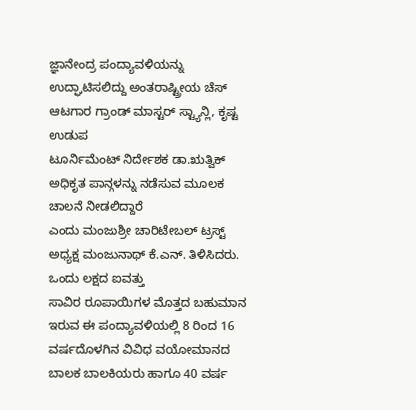ಜ್ಞಾನೇಂದ್ರ ಪಂದ್ಯಾವಳಿಯನ್ನು
ಉದ್ಘಾಟಿಸಲಿದ್ದು ಅಂತರಾಷ್ಟ್ರೀಯ ಚೆಸ್ ಆಟಗಾರ ಗ್ರಾಂಡ್ ಮಾಸ್ಟರ್ ಸ್ಟ್ಯಾನ್ಲಿ, ಕೃಷ್ಟ ಉಡುಪ
ಟೂರ್ನಿಮೆಂಟ್ ನಿರ್ದೇಶಕ ಡಾ.ಋತ್ವಿಕ್ ಅಧಿಕೃತ ಪಾನ್ಗಳನ್ನು ನಡೆಸುವ ಮೂಲಕ ಚಾಲನೆ ನೀಡಲಿದ್ದಾರೆ
ಎಂದು ಮಂಜುಶ್ರೀ ಚಾರಿಟೇಬಲ್ ಟ್ರಸ್ಟ್ ಅಧ್ಯಕ್ಷ ಮಂಜುನಾಥ್ ಕೆ.ಎನ್. ತಿಳಿಸಿದರು.
ಒಂದು ಲಕ್ಷದ ಐವತ್ತು
ಸಾವಿರ ರೂಪಾಯಿಗಳ ಮೊತ್ತದ ಬಹುಮಾನ ಇರುವ ಈ ಪಂದ್ಯಾವಳಿಯಲ್ಲಿ 8 ರಿಂದ 16 ವರ್ಷದೊಳಗಿನ ವಿವಿಧ ವಯೋಮಾನದ
ಬಾಲಕ ಬಾಲಕಿಯರು ಹಾಗೂ 40 ವರ್ಷ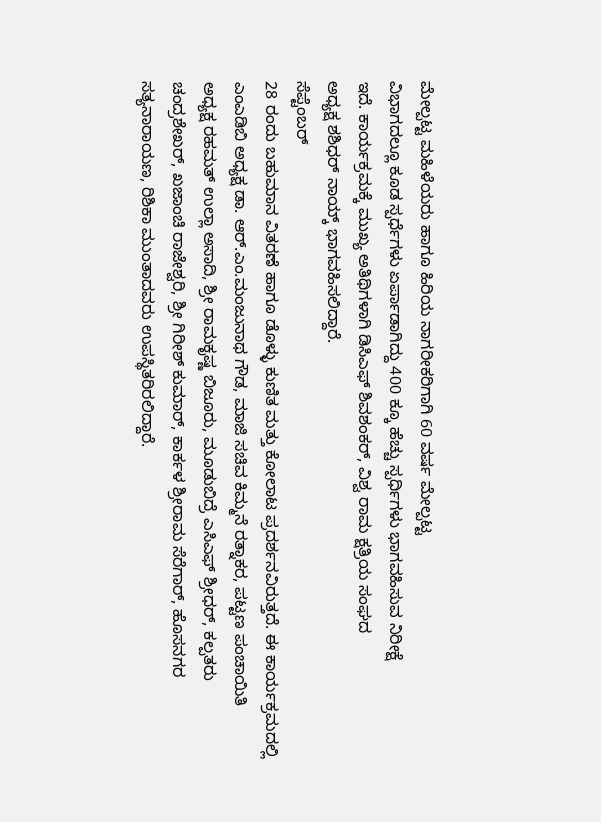ಮೇಲ್ಪಟ್ಟ ಮಹಿಳೆಯರು ಹಾಗೂ ಹಿರಿಯ ನಾಗರೀಕರಿಗಾಗಿ 60 ವರ್ಷ ಮೇಲ್ಪಟ್ಟ
ವಿಭಾಗದಲ್ಲೂ ಕೂಡ ಸ್ಪರ್ಧೆಗಳು ಏರ್ಪಾಡಾಗಿದ್ದು 400 ಕ್ಕೂ ಹೆಚ್ಚು ಸ್ಪರ್ಧಿಗಳು ಭಾಗವಹಿಸುವ ನಿರೀಕ್ಷೆ
ಇದೆ. ಕಾರ್ಯಕ್ರಮಕ್ಕೆ ಮುಖ್ಯ ಅತಿಥಿಗಳಾಗಿ ಡಿಸಿಎಫ್ ಶಿವಶಂಕರ್, ವಿಶ್ವ ರಾಮ ಕ್ಷತ್ರಿಯ ಸಂಘದ
ಅಧ್ಯಕ್ಷ ಶಶಿಧರ್ ನಾಯ್ಕ್ ಭಾಗವಹಿಸಲಿದ್ದಾರೆ.
ಸೆಪ್ಟೆಂಬರ್
28 ರಂದು ಬಹುಮಾನ ವಿತರಣೆ ಹಾಗೂ ಡೊಳ್ಳು ಕುಣಿತ ಮತ್ತು ಕೋಲಾಟ ಪ್ರದರ್ಶನವಿರುತ್ತದೆ. ಈ ಕಾರ್ಯಕ್ರಮದಲ್ಲಿ
ಎಂಎಡಿಬಿ ಅಧ್ಯಕ್ಷ ಡಾ. ಆರ್.ಎಂ.ಮಂಜುನಾಥ ಗೌಡ, ಮಾಜಿ ಸಚಿವ ಕಿಮ್ಮನೆ ರತ್ನಾಕರ, ಪಟ್ಟಣ ಪಂಚಾಯಿತಿ
ಅಧ್ಯಕ್ಷ ರಹಮತ್ ಉಲ್ಲಾ ಅಸಾದಿ, ಶ್ರೀ ರಾಮಕೃಷ್ಣ ಬಿಜೂರು, ಮೂಡುಬಿದ್ರೆ ಎಸಿಎಫ್ ಶ್ರೀಧರ್, ಕಲ್ಪತರು
ಚಂದ್ರಶೇಖರ್, ಖಜಾಂಚಿ ರಾಜೇಶ್ವರಿ, ಶ್ರೀ ಗಿರೀಶ್ ಕುಮಾರ್, ಕಾರ್ಕಳ ಶ್ರೀರಾಮ ಸೆರೆಗಾರ್, ಹೊಸನಗರ
ಸತ್ಯನಾರಾಯಣ, ರಿಶಿಕಾ ಮುಂತಾದವರು ಉಪಸ್ಥಿತರಿರಲಿದ್ದಾರೆ.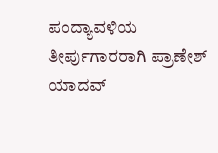ಪಂದ್ಯಾವಳಿಯ ತೀರ್ಪುಗಾರರಾಗಿ ಪ್ರಾಣೇಶ್
ಯಾದವ್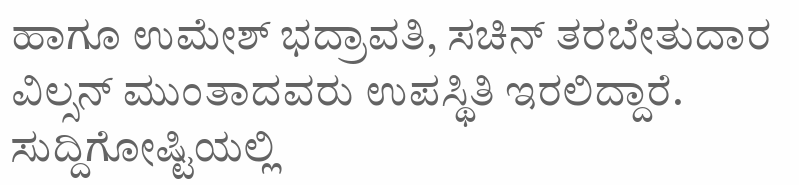ಹಾಗೂ ಉಮೇಶ್ ಭದ್ರಾವತಿ, ಸಚಿನ್ ತರಬೇತುದಾರ ವಿಲ್ಸನ್ ಮುಂತಾದವರು ಉಪಸ್ಥಿತಿ ಇರಲಿದ್ದಾರೆ.
ಸುದ್ದಿಗೋಷ್ಟಿಯಲ್ಲಿ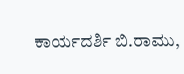ಕಾರ್ಯದರ್ಶಿ ಬಿ.ರಾಮು,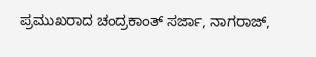ಪ್ರಮುಖರಾದ ಚಂದ್ರಕಾಂತ್ ಸರ್ಜಾ, ನಾಗರಾಜ್,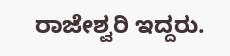ರಾಜೇಶ್ವರಿ ಇದ್ದರು.